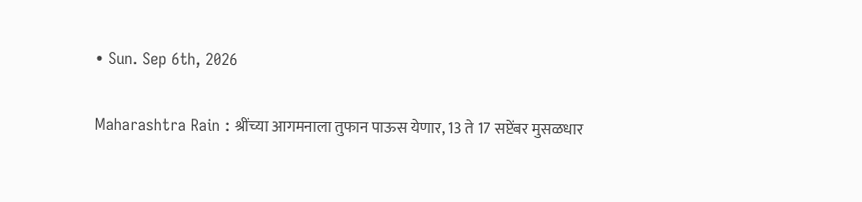• Sun. Sep 6th, 2026

Maharashtra Rain : श्रींच्या आगमनाला तुफान पाऊस येणार, 13 ते 17 सप्टेंबर मुसळधार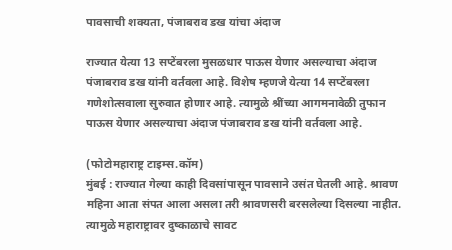पावसाची शक्यता, पंजाबराव डख यांचा अंदाज

राज्यात येत्या 13 सप्टेंबरला मुसळधार पाऊस येणार असल्याचा अंदाज पंजाबराव डख यांनी वर्तवला आहे. विशेष म्हणजे येत्या 14 सप्टेंबरला गणेशोत्सवाला सुरुवात होणार आहे. त्यामुळे श्रींच्या आगमनावेळी तुफान पाऊस येणार असल्याचा अंदाज पंजाबराव डख यांनी वर्तवला आहे.

(फोटोमहाराष्ट्र टाइम्स.कॉम)
मुंबई : राज्यात गेल्या काही दिवसांपासून पावसाने उसंत घेतली आहे. श्रावण महिना आता संपत आला असला तरी श्रावणसरी बरसलेल्या दिसल्या नाहीत. त्यामुळे महाराष्ट्रावर दुष्काळाचे सावट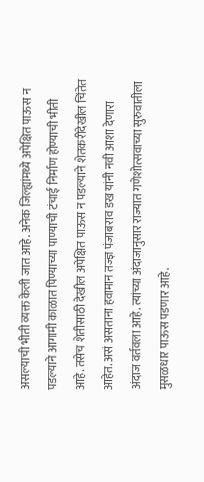असल्याची भीती व्यक्त केली जात आहे. अनेक जिल्ह्यांमध्ये अपेक्षित पाऊस न पडल्याने आगामी काळात पिण्याच्या पाण्याची टंचाई निर्माण होण्याची भीती आहे. तसेच शेतीसाठी देखील अपेक्षित पाऊस न पडल्याने शेतकरीदेखील चिंतेत आहेत. असं असताना हवामान तज्ज्ञ पंजाबराव डख यांनी नवी आशा देणारा अंदाज वर्तवला आहे. त्यांच्या अंदाजानुसार राज्यात गणेशोत्सवाच्या सुरुवातीला मुसळधार पाऊस पडणार आहे.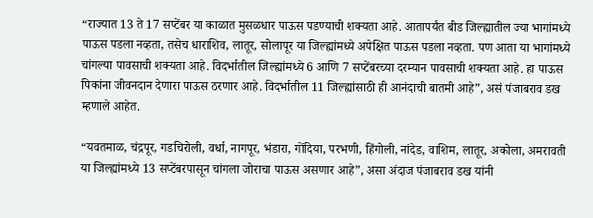“राज्यात 13 ते 17 सप्टेंबर या काळात मुसळधार पाऊस पडण्याची शक्यता आहे. आतापर्यंत बीड जिल्ह्यातील ज्या भागांमध्ये पाऊस पडला नव्हता, तसेच धाराशिव, लातूर, सोलापूर या जिल्ह्यांमध्ये अपेक्षित पाऊस पडला नव्हता. पण आता या भागांमध्ये चांगल्या पावसाची शक्यता आहे. विदर्भातील जिल्ह्यांमध्ये 6 आणि 7 सप्टेंबरच्या दरम्यान पावसाची शक्यता आहे. हा पाऊस पिकांना जीवनदान देणारा पाऊस ठरणार आहे. विदर्भातील 11 जिल्ह्यांसाठी ही आनंदाची बातमी आहे”, असं पंजाबराव डख म्हणाले आहेत.

“यवतमाळ, चंद्रपूर, गडचिरोली, वर्धा, नागपूर, भंडारा, गोंदिया, परभणी, हिंगोली, नांदेड, वाशिम, लातूर, अकोला, अमरावती या जिल्ह्यांमध्ये 13 सप्टेंबरपासून चांगला जोराचा पाऊस असणार आहे”, असा अंदाज पंजाबराव डख यांनी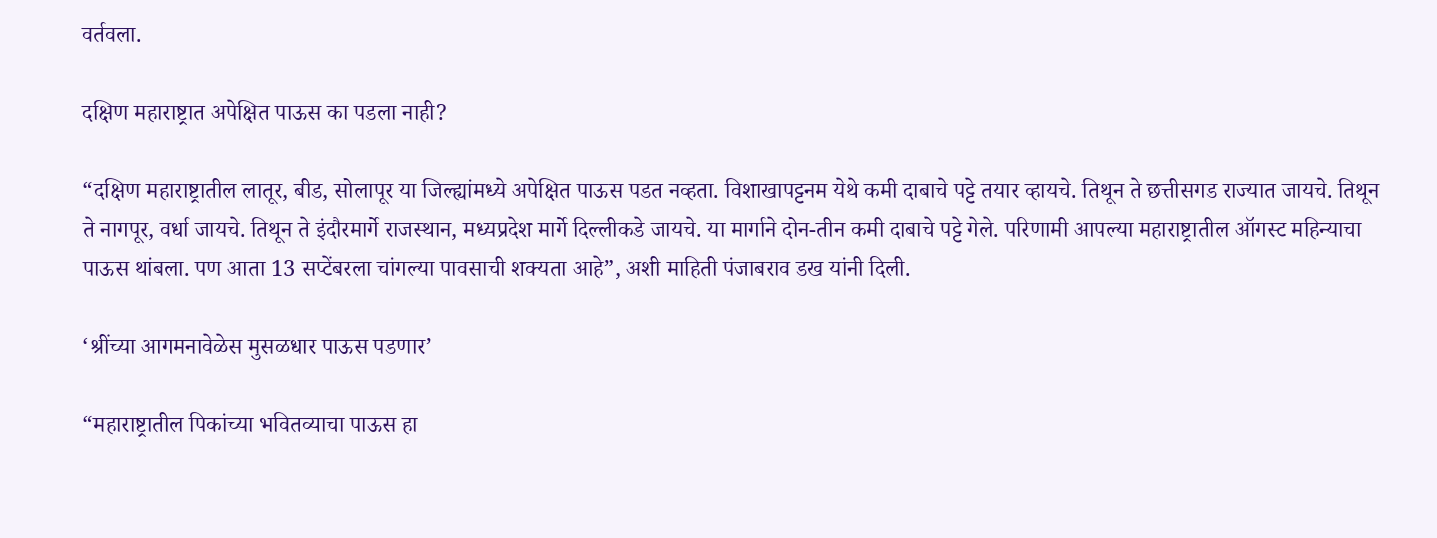वर्तवला.

दक्षिण महाराष्ट्रात अपेक्षित पाऊस का पडला नाही?

“दक्षिण महाराष्ट्रातील लातूर, बीड, सोलापूर या जिल्ह्यांमध्ये अपेक्षित पाऊस पडत नव्हता. विशाखापट्टनम येथे कमी दाबाचे पट्टे तयार व्हायचे. तिथून ते छत्तीसगड राज्यात जायचे. तिथून ते नागपूर, वर्धा जायचे. तिथून ते इंदौरमार्गे राजस्थान, मध्यप्रदेश मार्गे दिल्लीकडे जायचे. या मार्गाने दोन-तीन कमी दाबाचे पट्टे गेले. परिणामी आपल्या महाराष्ट्रातील ऑगस्ट महिन्याचा पाऊस थांबला. पण आता 13 सप्टेंबरला चांगल्या पावसाची शक्यता आहे”, अशी माहिती पंजाबराव डख यांनी दिली.

‘श्रींच्या आगमनावेळेस मुसळधार पाऊस पडणार’

“महाराष्ट्रातील पिकांच्या भवितव्याचा पाऊस हा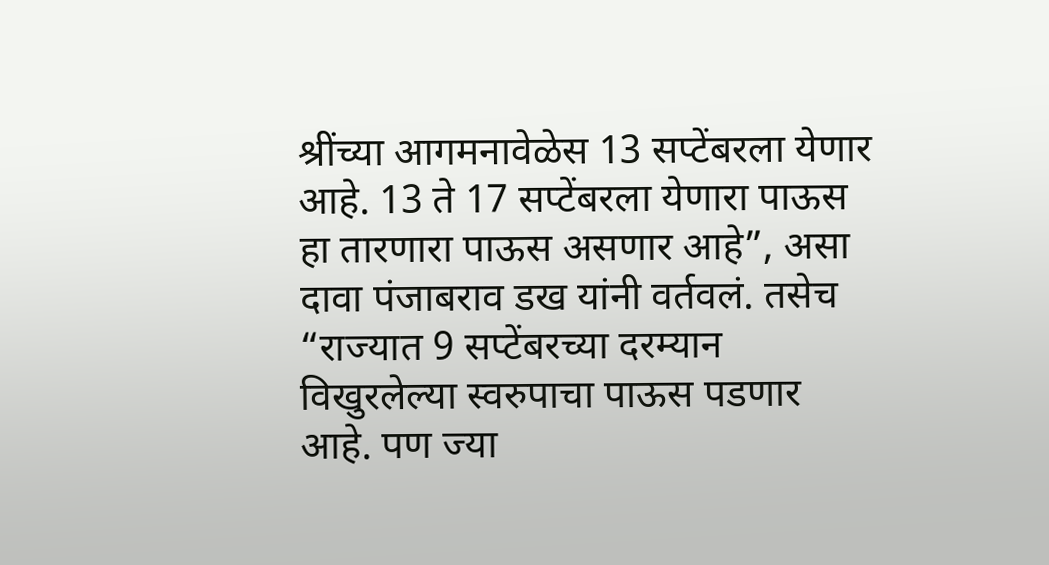श्रींच्या आगमनावेळेस 13 सप्टेंबरला येणार आहे. 13 ते 17 सप्टेंबरला येणारा पाऊस हा तारणारा पाऊस असणार आहे”, असा दावा पंजाबराव डख यांनी वर्तवलं. तसेच “राज्यात 9 सप्टेंबरच्या दरम्यान विखुरलेल्या स्वरुपाचा पाऊस पडणार आहे. पण ज्या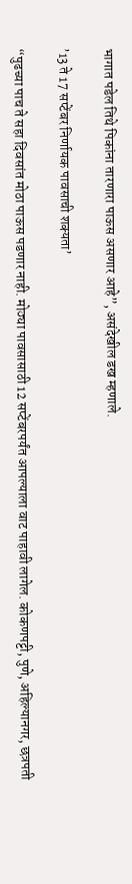भागात पडेल तिथे पिकांना तारणारा पाऊस असणार आहे”, असंदेखील डख म्हणाले.

’13 ते 17 सप्टेंबर निर्णायक पावसाची शक्यता’

“पुढच्या पाच ते सहा दिवसांत मोठा पाऊस पडणार नाही. मोठ्या पावसासाठी 12 सप्टेंबरपर्यंत आपल्याला वाट पाहावी लागेल. कोकणपट्टी, पुणे, अहिल्यानगर, छत्रपती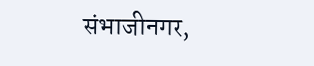संभाजीनगर,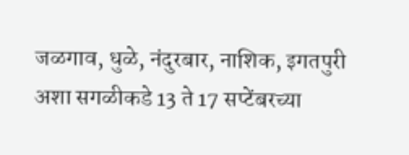जळगाव, धुळे, नंदुरबार, नाशिक, इगतपुरी अशा सगळीकडे 13 ते 17 सप्टेंबरच्या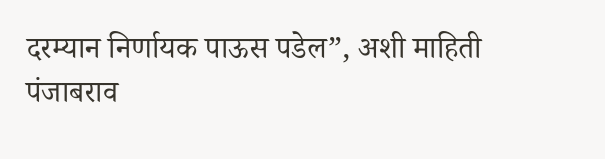दरम्यान निर्णायक पाऊस पडेल”, अशी माहिती पंजाबराव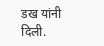डख यांनी दिली.